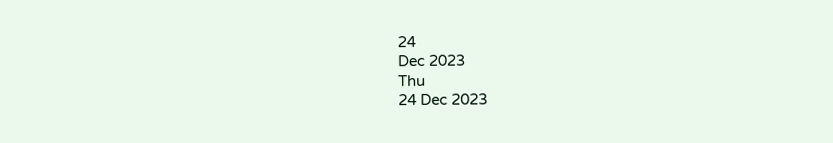24
Dec 2023
Thu
24 Dec 2023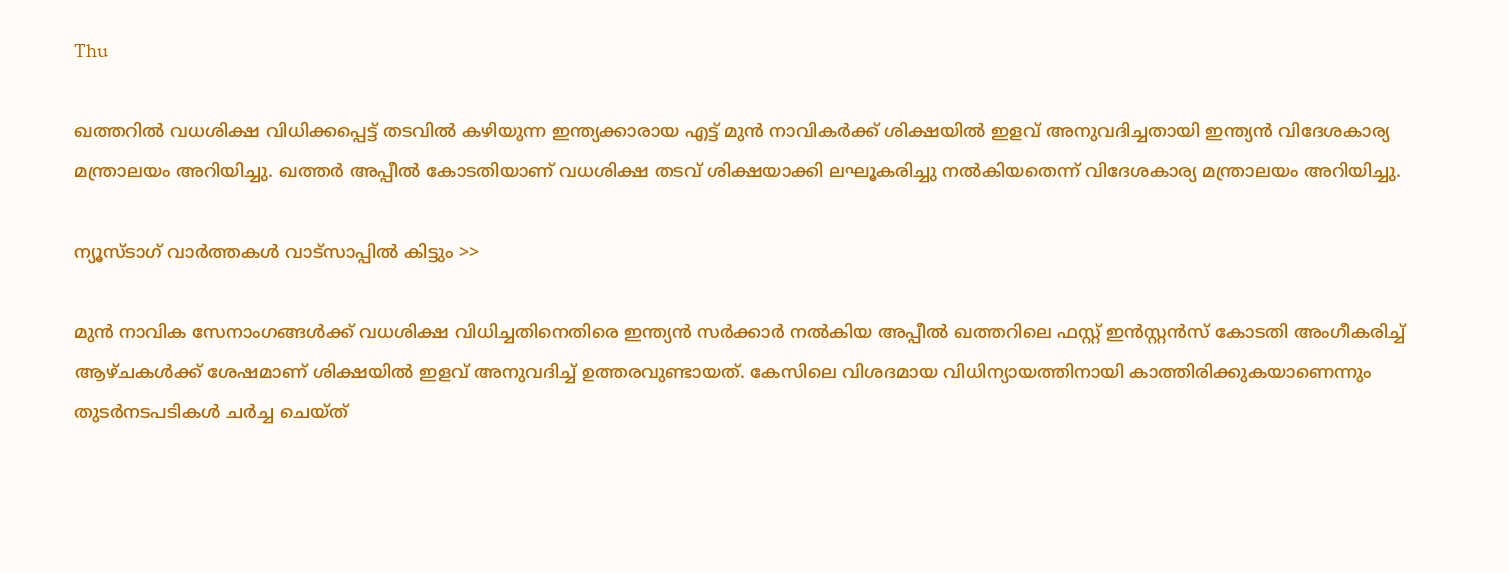Thu

ഖത്തറില്‍ വധശിക്ഷ വിധിക്കപ്പെട്ട് തടവില്‍ കഴിയുന്ന ഇന്ത്യക്കാരായ എട്ട് മുന്‍ നാവികര്‍ക്ക് ശിക്ഷയില്‍ ഇളവ് അനുവദിച്ചതായി ഇന്ത്യന്‍ വിദേശകാര്യ മന്ത്രാലയം അറിയിച്ചു. ഖത്തര്‍ അപ്പീല്‍ കോടതിയാണ് വധശിക്ഷ തടവ് ശിക്ഷയാക്കി ലഘൂകരിച്ചു നൽകിയതെന്ന് വിദേശകാര്യ മന്ത്രാലയം അറിയിച്ചു.

ന്യൂസ്ടാഗ് വാര്‍ത്തകള്‍ വാട്‌സാപ്പില്‍ കിട്ടും >>

മുൻ നാവിക സേനാംഗങ്ങള്‍ക്ക് വധശിക്ഷ വിധിച്ചതിനെതിരെ ഇന്ത്യന്‍ സര്‍ക്കാര്‍ നല്‍കിയ അപ്പീല്‍ ഖത്തറിലെ ഫസ്റ്റ് ഇന്‍സ്റ്റന്‍സ് കോടതി അംഗീകരിച്ച് ആഴ്ചകള്‍ക്ക് ശേഷമാണ് ശിക്ഷയില്‍ ഇളവ് അനുവദിച്ച് ഉത്തരവുണ്ടായത്. കേസിലെ വിശദമായ വിധിന്യായത്തിനായി കാത്തിരിക്കുകയാണെന്നും തുടര്‍നടപടികള്‍ ചര്‍ച്ച ചെയ്ത്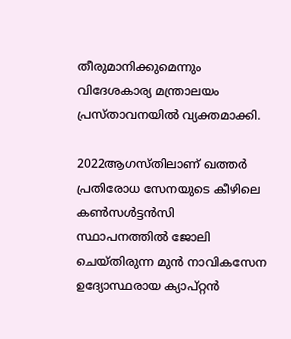തീരുമാനിക്കുമെന്നും വിദേശകാര്യ മന്ത്രാലയം പ്രസ്താവനയില്‍ വ്യക്തമാക്കി.

2022ആഗസ്തിലാണ് ഖത്തര്‍ പ്രതിരോധ സേനയുടെ കീഴിലെ കണ്‍സള്‍ട്ടന്‍സി സ്ഥാപനത്തില്‍ ജോലി ചെയ്തിരുന്ന മുന്‍ നാവികസേന ഉദ്യോസ്ഥരായ ക്യാപ്റ്റന്‍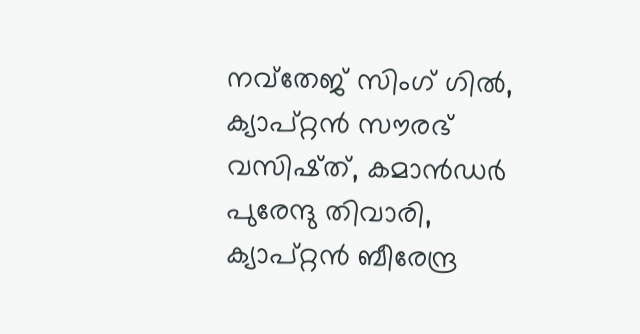നവ്തേജ് സിംഗ് ഗില്‍, ക്യാപ്റ്റന്‍ സൗരഭ് വസിഷ്ത്, കമാന്‍ഡര്‍ പുരേന്ദു തിവാരി, ക്യാപ്റ്റന്‍ ബീരേന്ദ്ര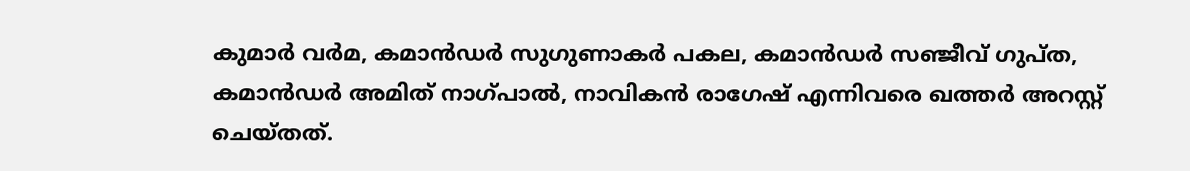കുമാര്‍ വര്‍മ, കമാന്‍ഡര്‍ സുഗുണാകര്‍ പകല, കമാന്‍ഡര്‍ സഞ്ജീവ് ഗുപ്ത, കമാന്‍ഡര്‍ അമിത് നാഗ്പാല്‍, നാവികന്‍ രാഗേഷ് എന്നിവരെ ഖത്തർ അറസ്റ്റ് ചെയ്തത്.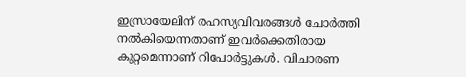ഇസ്രായേലിന് രഹസ്യവിവരങ്ങൾ ചോർത്തി നൽകിയെന്നതാണ് ഇവർക്കെതിരായ കുറ്റമെന്നാണ് റിപോർട്ടുകൾ. വിചാരണ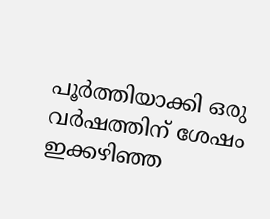പൂര്‍ത്തിയാക്കി ഒരു വര്‍ഷത്തിന് ശേഷം ഇക്കഴിഞ്ഞ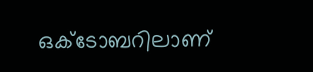ഒക്ടോബറിലാണ്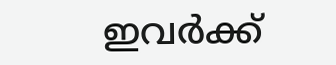ഇവർക്ക്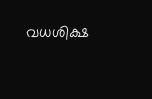വധശിക്ഷ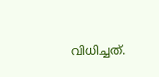വിധിച്ചത്.